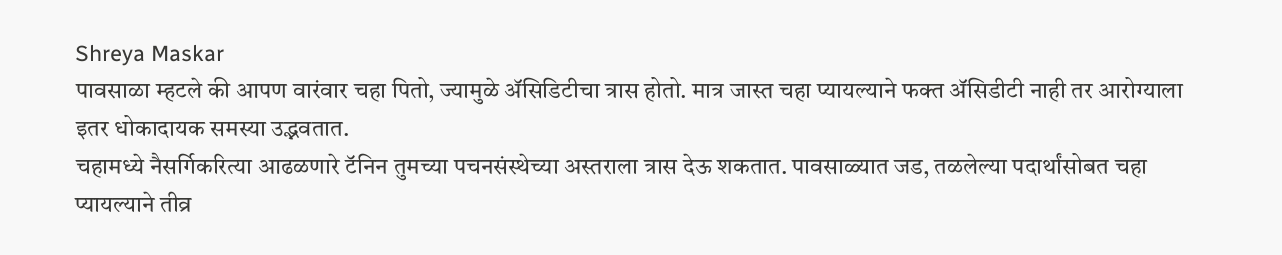Shreya Maskar
पावसाळा म्हटले की आपण वारंवार चहा पितो, ज्यामुळे ॲसिडिटीचा त्रास होतो. मात्र जास्त चहा प्यायल्याने फक्त ॲसिडीटी नाही तर आरोग्याला इतर धोकादायक समस्या उद्भवतात.
चहामध्ये नैसर्गिकरित्या आढळणारे टॅनिन तुमच्या पचनसंस्थेच्या अस्तराला त्रास देऊ शकतात. पावसाळ्यात जड, तळलेल्या पदार्थांसोबत चहा प्यायल्याने तीव्र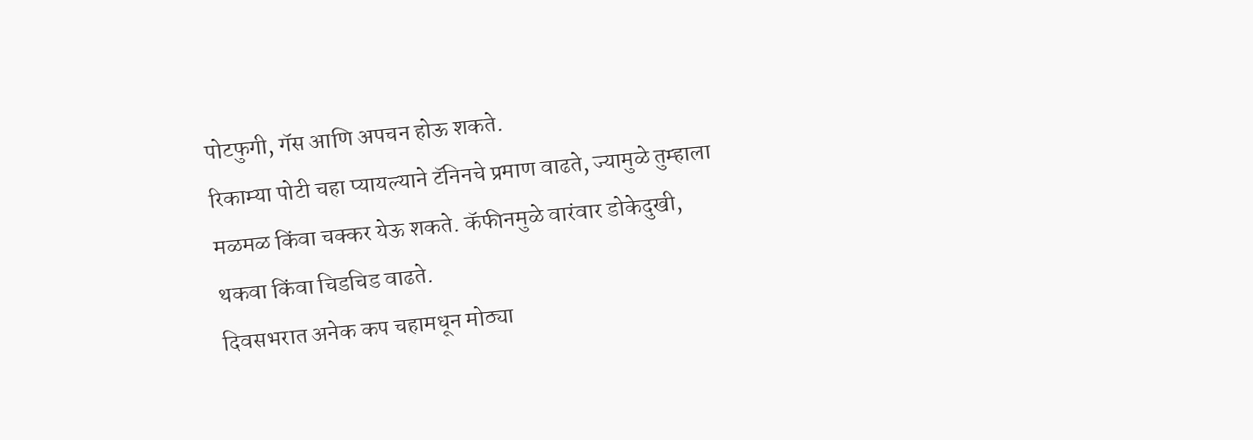पोटफुगी, गॅस आणि अपचन होऊ शकते.
रिकाम्या पोटी चहा प्यायल्याने टॅनिनचे प्रमाण वाढते, ज्यामुळे तुम्हाला मळमळ किंवा चक्कर येऊ शकते. कॅफीनमुळे वारंवार डोकेदुखी, थकवा किंवा चिडचिड वाढते.
दिवसभरात अनेक कप चहामधून मोठ्या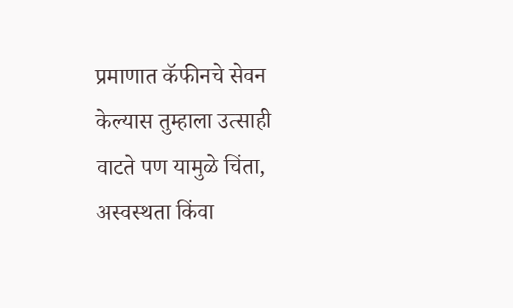प्रमाणात कॅफीनचे सेवन केल्यास तुम्हाला उत्साही वाटते पण यामुळे चिंता, अस्वस्थता किंवा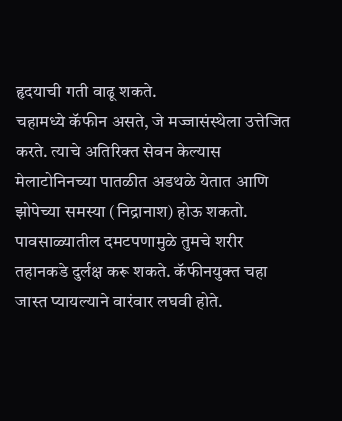हृदयाची गती वाढू शकते.
चहामध्ये कॅफीन असते, जे मज्जासंस्थेला उत्तेजित करते. त्याचे अतिरिक्त सेवन केल्यास मेलाटोनिनच्या पातळीत अडथळे येतात आणि झोपेच्या समस्या (निद्रानाश) होऊ शकतो.
पावसाळ्यातील दमटपणामुळे तुमचे शरीर तहानकडे दुर्लक्ष करू शकते. कॅफीनयुक्त चहा जास्त प्यायल्याने वारंवार लघवी होते.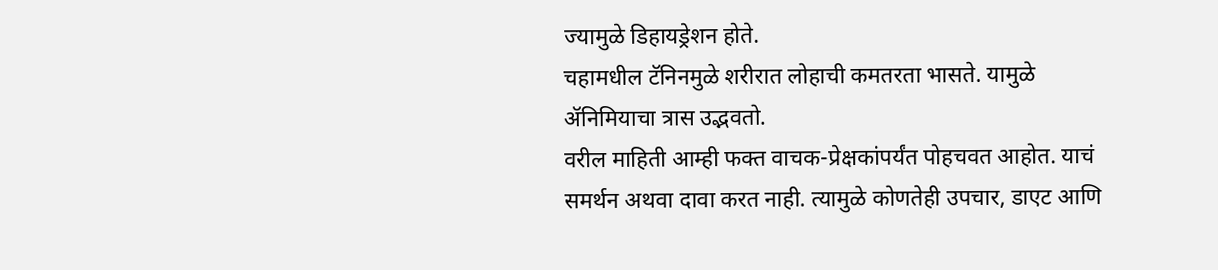ज्यामुळे डिहायड्रेशन होते.
चहामधील टॅनिनमुळे शरीरात लोहाची कमतरता भासते. यामुळे ॲनिमियाचा त्रास उद्भवतो.
वरील माहिती आम्ही फक्त वाचक-प्रेक्षकांपर्यंत पोहचवत आहोत. याचं समर्थन अथवा दावा करत नाही. त्यामुळे कोणतेही उपचार, डाएट आणि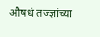औषधं तज्ज्ञांच्या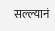सल्ल्यानं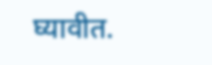घ्यावीत.